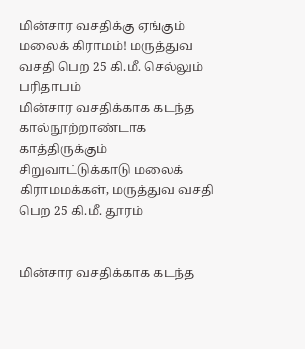மின்சார வசதிக்கு ஏங்கும் மலைக் கிராமம்! மருத்துவ வசதி பெற 25 கி.மீ. செல்லும் பரிதாபம்
மின்சார வசதிக்காக கடந்த கால்நூற்றாண்டாக காத்திருக்கும் சிறுவாட்டுக்காடு மலைக் கிராமமக்கள், மருத்துவ வசதி பெற 25 கி.மீ. தூரம்


மின்சார வசதிக்காக கடந்த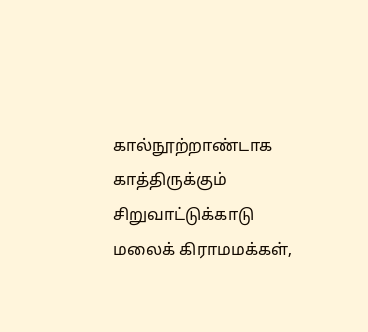கால்நூற்றாண்டாக காத்திருக்கும் சிறுவாட்டுக்காடு மலைக் கிராமமக்கள்,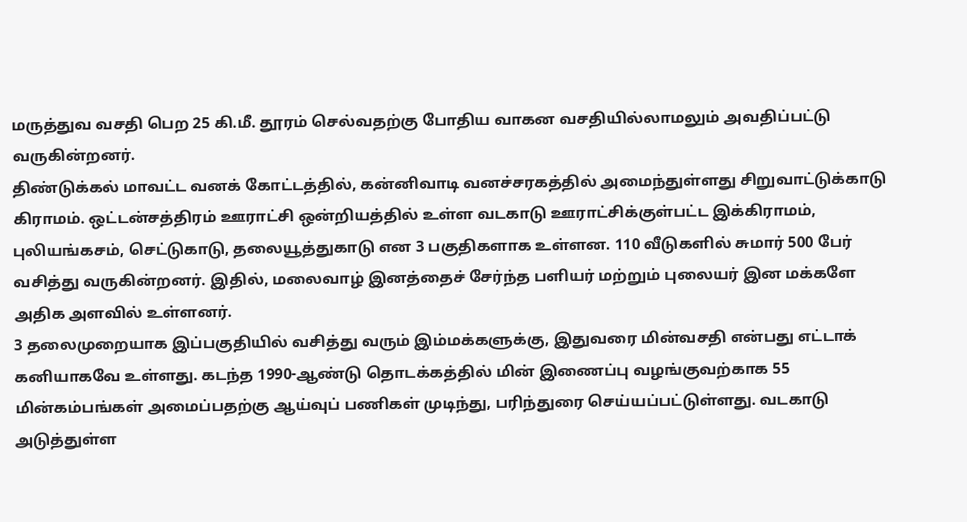மருத்துவ வசதி பெற 25 கி.மீ. தூரம் செல்வதற்கு போதிய வாகன வசதியில்லாமலும் அவதிப்பட்டு வருகின்றனர்.
திண்டுக்கல் மாவட்ட வனக் கோட்டத்தில், கன்னிவாடி வனச்சரகத்தில் அமைந்துள்ளது சிறுவாட்டுக்காடு கிராமம். ஒட்டன்சத்திரம் ஊராட்சி ஒன்றியத்தில் உள்ள வடகாடு ஊராட்சிக்குள்பட்ட இக்கிராமம், புலியங்கசம், செட்டுகாடு, தலையூத்துகாடு என 3 பகுதிகளாக உள்ளன. 110 வீடுகளில் சுமார் 500 பேர் வசித்து வருகின்றனர். இதில், மலைவாழ் இனத்தைச் சேர்ந்த பளியர் மற்றும் புலையர் இன மக்களே அதிக அளவில் உள்ளனர்.
3 தலைமுறையாக இப்பகுதியில் வசித்து வரும் இம்மக்களுக்கு, இதுவரை மின்வசதி என்பது எட்டாக் கனியாகவே உள்ளது. கடந்த 1990-ஆண்டு தொடக்கத்தில் மின் இணைப்பு வழங்குவற்காக 55 மின்கம்பங்கள் அமைப்பதற்கு ஆய்வுப் பணிகள் முடிந்து, பரிந்துரை செய்யப்பட்டுள்ளது. வடகாடு அடுத்துள்ள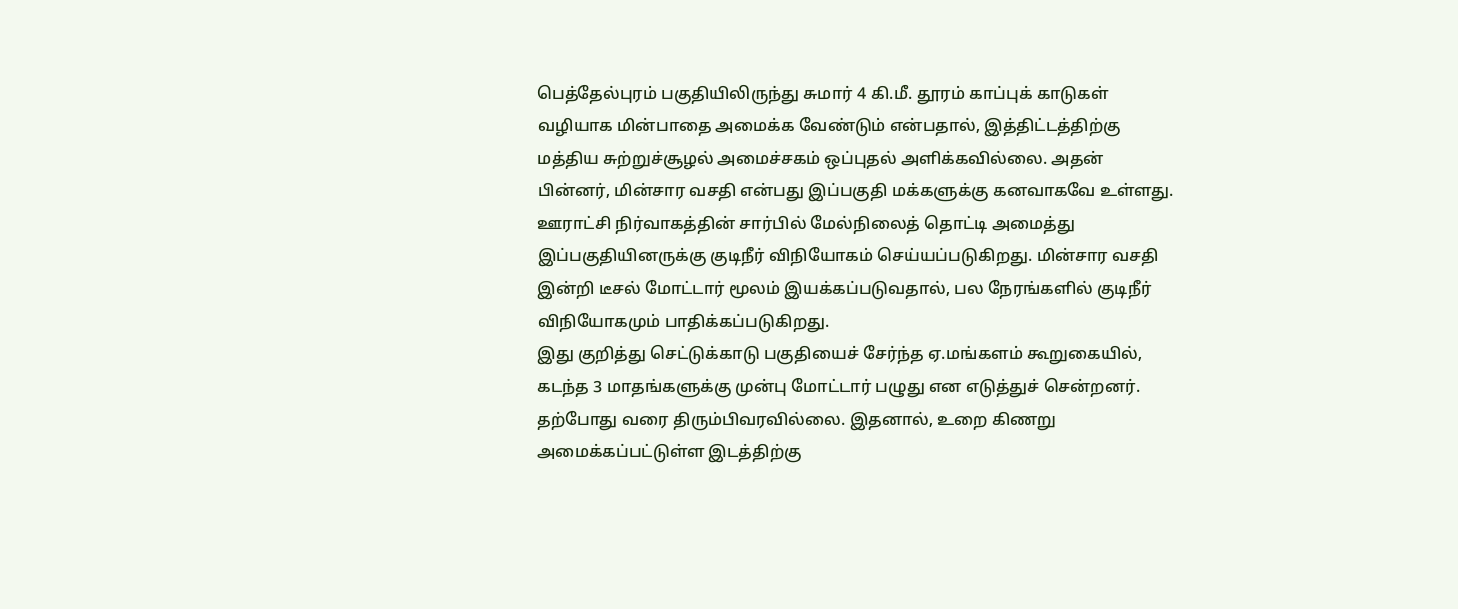பெத்தேல்புரம் பகுதியிலிருந்து சுமார் 4 கி.மீ. தூரம் காப்புக் காடுகள் வழியாக மின்பாதை அமைக்க வேண்டும் என்பதால், இத்திட்டத்திற்கு மத்திய சுற்றுச்சூழல் அமைச்சகம் ஒப்புதல் அளிக்கவில்லை. அதன் பின்னர், மின்சார வசதி என்பது இப்பகுதி மக்களுக்கு கனவாகவே உள்ளது.
ஊராட்சி நிர்வாகத்தின் சார்பில் மேல்நிலைத் தொட்டி அமைத்து இப்பகுதியினருக்கு குடிநீர் விநியோகம் செய்யப்படுகிறது. மின்சார வசதி இன்றி டீசல் மோட்டார் மூலம் இயக்கப்படுவதால், பல நேரங்களில் குடிநீர் விநியோகமும் பாதிக்கப்படுகிறது.
இது குறித்து செட்டுக்காடு பகுதியைச் சேர்ந்த ஏ.மங்களம் கூறுகையில், கடந்த 3 மாதங்களுக்கு முன்பு மோட்டார் பழுது என எடுத்துச் சென்றனர். தற்போது வரை திரும்பிவரவில்லை. இதனால், உறை கிணறு அமைக்கப்பட்டுள்ள இடத்திற்கு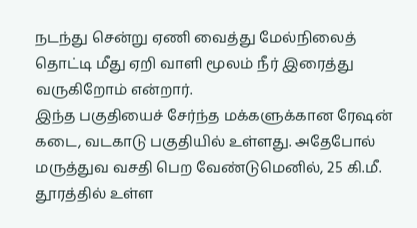நடந்து சென்று ஏணி வைத்து மேல்நிலைத் தொட்டி மீது ஏறி வாளி மூலம் நீர் இரைத்து வருகிறோம் என்றார்.
இந்த பகுதியைச் சேர்ந்த மக்களுக்கான ரேஷன் கடை, வடகாடு பகுதியில் உள்ளது. அதேபோல் மருத்துவ வசதி பெற வேண்டுமெனில், 25 கி.மீ. தூரத்தில் உள்ள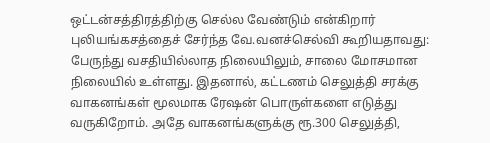ஒட்டன்சத்திரத்திற்கு செல்ல வேண்டும் என்கிறார் புலியங்கசத்தைச் சேர்ந்த வே.வனச்செல்வி கூறியதாவது:
பேருந்து வசதியில்லாத நிலையிலும், சாலை மோசமான நிலையில் உள்ளது. இதனால், கட்டணம் செலுத்தி சரக்கு வாகனங்கள் மூலமாக ரேஷன் பொருள்களை எடுத்து வருகிறோம். அதே வாகனங்களுக்கு ரூ.300 செலுத்தி,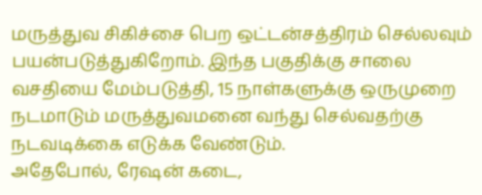மருத்துவ சிகிச்சை பெற ஒட்டன்சத்திரம் செல்லவும் பயன்படுத்துகிறோம். இந்த பகுதிக்கு சாலை வசதியை மேம்படுத்தி, 15 நாள்களுக்கு ஒருமுறை நடமாடும் மருத்துவமனை வந்து செல்வதற்கு நடவடிக்கை எடுக்க வேண்டும்.
அதேபோல், ரேஷன் கடை,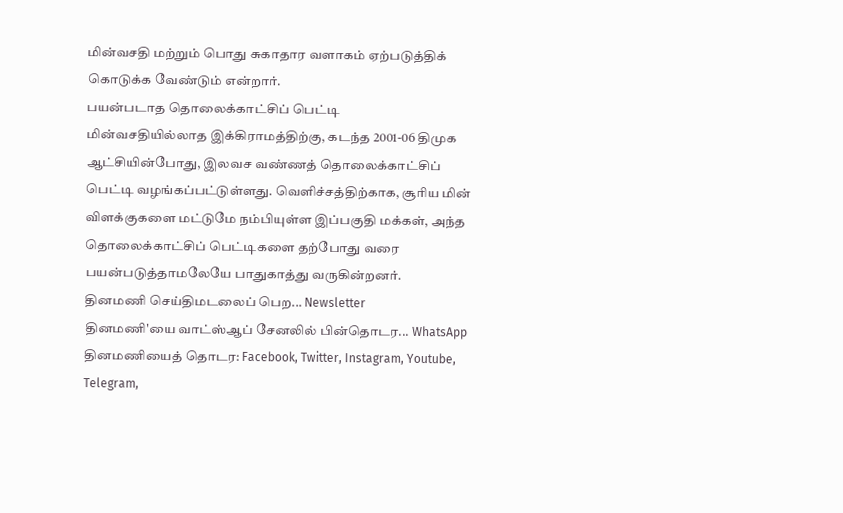மின்வசதி மற்றும் பொது சுகாதார வளாகம் ஏற்படுத்திக் கொடுக்க வேண்டும் என்றார்.
பயன்படாத தொலைக்காட்சிப் பெட்டி
மின்வசதியில்லாத இக்கிராமத்திற்கு, கடந்த 2001-06 திமுக ஆட்சியின்போது, இலவச வண்ணத் தொலைக்காட்சிப் பெட்டி வழங்கப்பட்டுள்ளது. வெளிச்சத்திற்காக, சூரிய மின் விளக்குகளை மட்டுமே நம்பியுள்ள இப்பகுதி மக்கள், அந்த தொலைக்காட்சிப் பெட்டிகளை தற்போது வரை பயன்படுத்தாமலேயே பாதுகாத்து வருகின்றனர்.
தினமணி செய்திமடலைப் பெற... Newsletter
தினமணி'யை வாட்ஸ்ஆப் சேனலில் பின்தொடர... WhatsApp
தினமணியைத் தொடர: Facebook, Twitter, Instagram, Youtube, Telegram,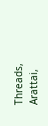Threads, Arattai,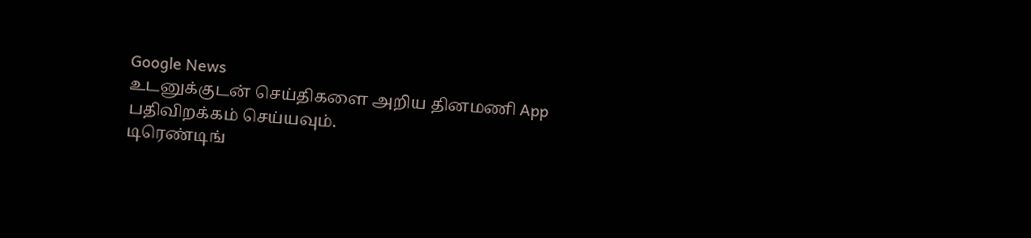Google News
உடனுக்குடன் செய்திகளை அறிய தினமணி App பதிவிறக்கம் செய்யவும்.
டிரெண்டிங்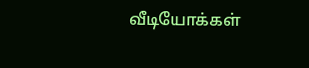வீடியோக்கள்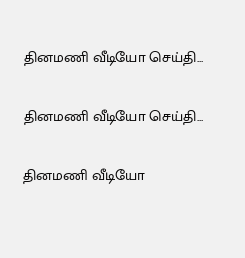தினமணி வீடியோ செய்தி...

தினமணி வீடியோ செய்தி...

தினமணி வீடியோ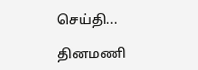செய்தி...

தினமணி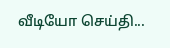வீடியோ செய்தி...